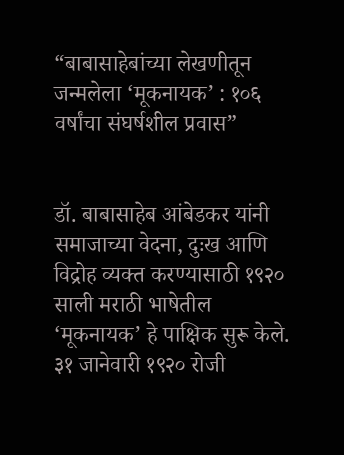“बाबासाहेबांच्या लेखणीतून जन्मलेला ‘मूकनायक’ : १०६ वर्षांचा संघर्षशील प्रवास”


डॉ. बाबासाहेब आंबेडकर यांनी समाजाच्या वेदना, दुःख आणि विद्रोह व्यक्त करण्यासाठी १९२० साली मराठी भाषेतील ‘मूकनायक’ हे पाक्षिक सुरू केले. ३१ जानेवारी १९२० रोजी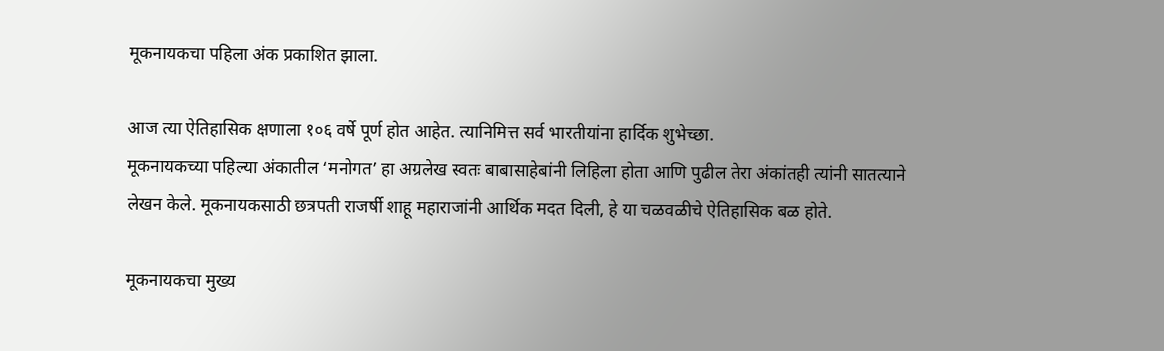मूकनायकचा पहिला अंक प्रकाशित झाला.

आज त्या ऐतिहासिक क्षणाला १०६ वर्षे पूर्ण होत आहेत. त्यानिमित्त सर्व भारतीयांना हार्दिक शुभेच्छा.
मूकनायकच्या पहिल्या अंकातील ‘मनोगत’ हा अग्रलेख स्वतः बाबासाहेबांनी लिहिला होता आणि पुढील तेरा अंकांतही त्यांनी सातत्याने लेखन केले. मूकनायकसाठी छत्रपती राजर्षी शाहू महाराजांनी आर्थिक मदत दिली, हे या चळवळीचे ऐतिहासिक बळ होते.

मूकनायकचा मुख्य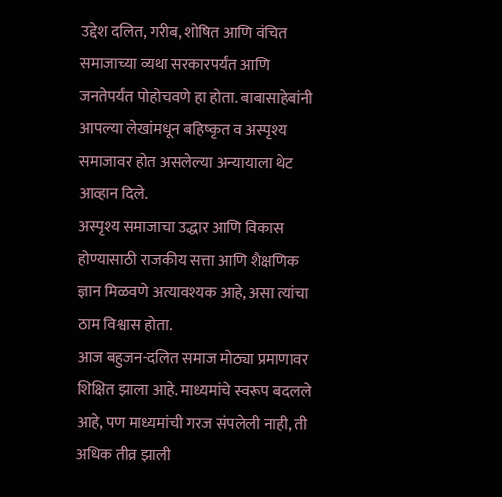उद्देश दलित, गरीब, शोषित आणि वंचित समाजाच्या व्यथा सरकारपर्यंत आणि जनतेपर्यंत पोहोचवणे हा होता. बाबासाहेबांनी आपल्या लेखांमधून बहिष्कृत व अस्पृश्य समाजावर होत असलेल्या अन्यायाला थेट आव्हान दिले.
अस्पृश्य समाजाचा उद्धार आणि विकास होण्यासाठी राजकीय सत्ता आणि शैक्षणिक ज्ञान मिळवणे अत्यावश्यक आहे, असा त्यांचा ठाम विश्वास होता.
आज बहुजन-दलित समाज मोठ्या प्रमाणावर शिक्षित झाला आहे. माध्यमांचे स्वरूप बदलले आहे, पण माध्यमांची गरज संपलेली नाही, ती अधिक तीव्र झाली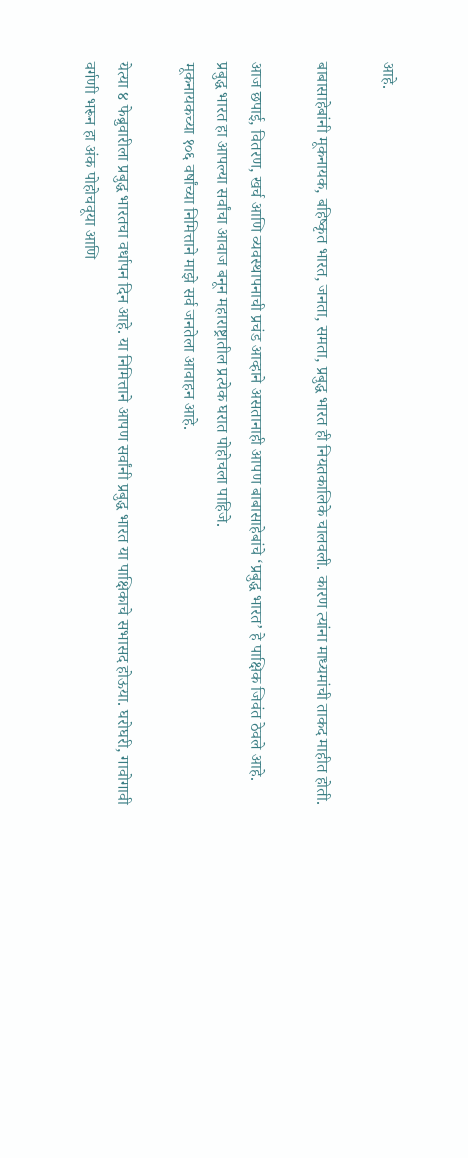आहे.

बाबासाहेबांनी मूकनायक, बहिष्कृत भारत, जनता, समता, प्रबुद्ध भारत ही नियतकालिके चालवली. कारण त्यांना माध्यमांची ताकद माहीत होती.

आज छपाई, वितरण, खर्च आणि व्यवस्थापनाची प्रचंड आव्हाने असतानाही आपण बाबासाहेबांचे ‘प्रबुद्ध भारत’ हे पाक्षिक जिवंत ठेवले आहे.
प्रबुद्ध भारत हा आपल्या सर्वांचा आवाज बनून महाराष्ट्रातील प्रत्येक घरात पोहोचला पाहिजे.
मूकनायकच्या १०६ वर्षांच्या निमित्ताने माझे सर्व जनतेला आवाहन आहे.

येत्या ४ फेब्रुवारीला प्रबुद्ध भारतचा वर्धापन दिन आहे. या निमित्ताने आपण सर्वांनी प्रबुद्ध भारत या पाक्षिकाचे सभासद होऊया. घरोघरी, गावोगावी वर्गणी भरून हा अंक पोहोचवूया आणि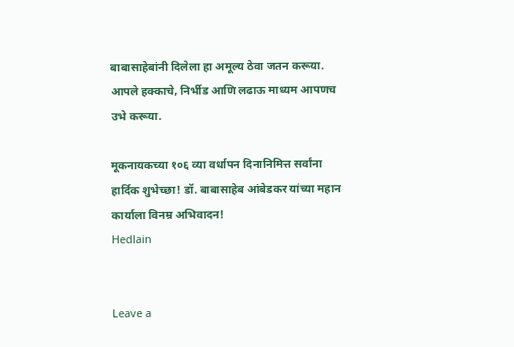बाबासाहेबांनी दिलेला हा अमूल्य ठेवा जतन करूया.
आपले हक्काचे, निर्भीड आणि लढाऊ माध्यम आपणच उभे करूया.

मूकनायकच्या १०६ व्या वर्धापन दिनानिमित्त सर्वांना हार्दिक शुभेच्छा! डॉ. बाबासाहेब आंबेडकर यांच्या महान कार्याला विनम्र अभिवादन!
Hedlain


Leave a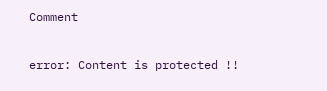Comment

error: Content is protected !!